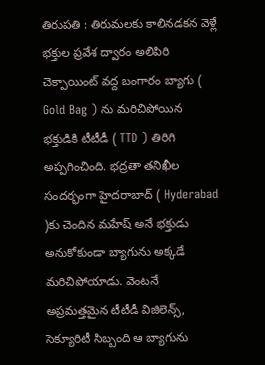తిరుపతి : తిరుమలకు కాలినడకన వెళ్లే భక్తుల ప్రవేశ ద్వారం అలిపిరి చెక్పాయింట్ వద్ద బంగారం బ్యాగు ( Gold Bag ) ను మరిచిపోయిన భక్తుడికి టీటీడీ ( TTD ) తిరిగి అప్పగించింది. భద్రతా తనిఖీల సందర్భంగా హైదరాబాద్ ( Hyderabad )కు చెందిన మహేష్ అనే భక్తుడు అనుకోకుండా బ్యాగును అక్కడే మరిచిపోయాడు. వెంటనే అప్రమత్తమైన టీటీడీ విజిలెన్స్, సెక్యూరిటీ సిబ్బంది ఆ బ్యాగును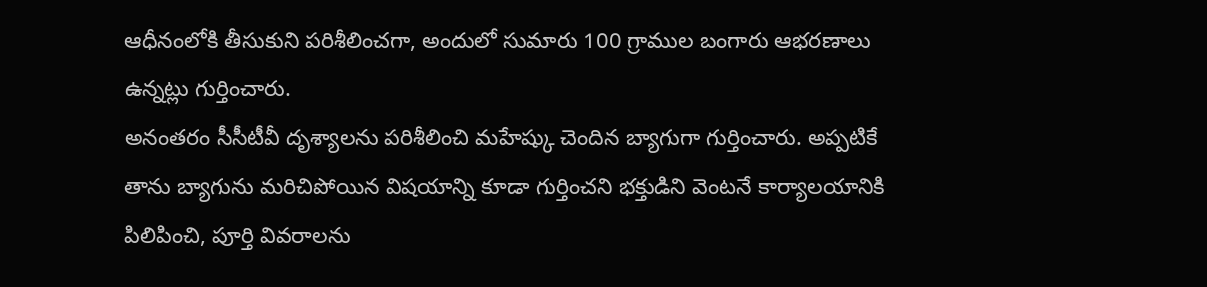ఆధీనంలోకి తీసుకుని పరిశీలించగా, అందులో సుమారు 100 గ్రాముల బంగారు ఆభరణాలు ఉన్నట్లు గుర్తించారు.
అనంతరం సీసీటీవీ దృశ్యాలను పరిశీలించి మహేష్కు చెందిన బ్యాగుగా గుర్తించారు. అప్పటికే తాను బ్యాగును మరిచిపోయిన విషయాన్ని కూడా గుర్తించని భక్తుడిని వెంటనే కార్యాలయానికి పిలిపించి, పూర్తి వివరాలను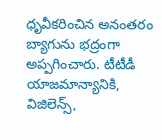ధృవీకరించిన అనంతరం బ్యాగును భద్రంగా అప్పగించారు. టీటీడీ యాజమాన్యానికి, విజిలెన్స్,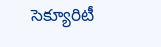సెక్యూరిటీ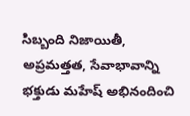సిబ్బంది నిజాయితీ, అప్రమత్తత, సేవాభావాన్ని భక్తుడు మహేష్ అభినందించి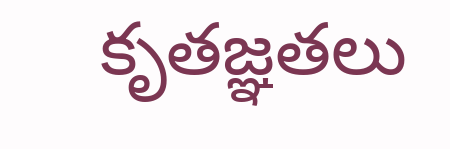కృతజ్ఞతలు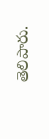తెలిపారు.